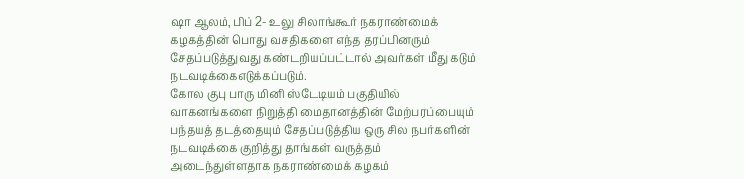ஷா ஆலம், பிப் 2- உலு சிலாங்கூர் நகராண்மைக் கழகத்தின் பொது வசதிகளை எந்த தரப்பினரும் சேதப்படுத்துவது கண்டறியப்பட்டால் அவர்கள் மீது கடும் நடவடிக்கைஎடுக்கப்படும்.
கோல குபு பாரு மினி ஸ்டேடியம் பகுதியில் வாகனங்களை நிறுத்தி மைதானத்தின் மேற்பரப்பையும் பந்தயத் தடத்தையும் சேதப்படுத்திய ஒரு சில நபர்களின் நடவடிக்கை குறித்து தாங்கள் வருத்தம் அடைந்துள்ளதாக நகராண்மைக் கழகம்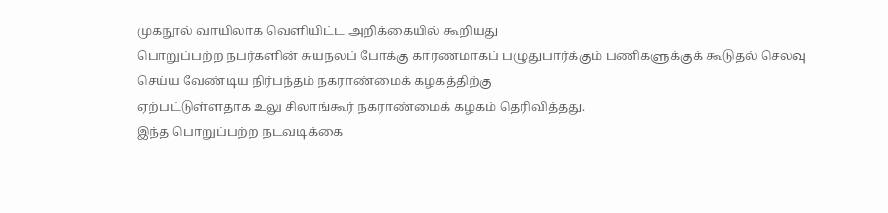முகநூல் வாயிலாக வெளியிட்ட அறிக்கையில் கூறியது
பொறுப்பற்ற நபர்களின் சுயநலப் போக்கு காரணமாகப் பழுதுபார்க்கும் பணிகளுக்குக் கூடுதல் செலவு செய்ய வேண்டிய நிர்பந்தம் நகராண்மைக் கழகத்திற்கு
ஏற்பட்டுள்ளதாக உலு சிலாங்கூர் நகராண்மைக் கழகம் தெரிவித்தது.
இந்த பொறுப்பற்ற நடவடிக்கை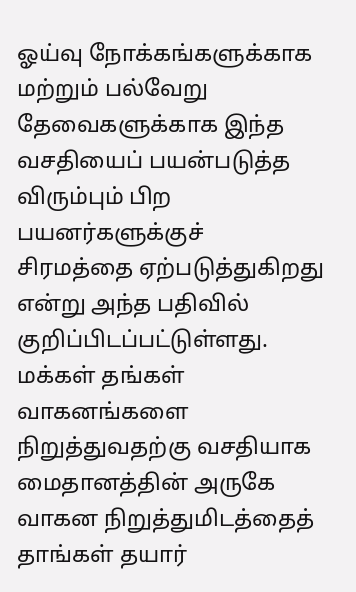ஓய்வு நோக்கங்களுக்காக மற்றும் பல்வேறு
தேவைகளுக்காக இந்த வசதியைப் பயன்படுத்த விரும்பும் பிற பயனர்களுக்குச்
சிரமத்தை ஏற்படுத்துகிறது என்று அந்த பதிவில் குறிப்பிடப்பட்டுள்ளது.
மக்கள் தங்கள் வாகனங்களை நிறுத்துவதற்கு வசதியாக மைதானத்தின் அருகே வாகன நிறுத்துமிடத்தைத் தாங்கள் தயார்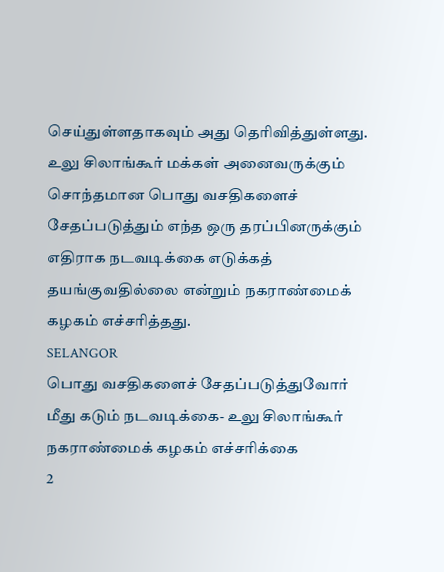செய்துள்ளதாகவும் அது தெரிவித்துள்ளது.
உலு சிலாங்கூர் மக்கள் அனைவருக்கும் சொந்தமான பொது வசதிகளைச்
சேதப்படுத்தும் எந்த ஒரு தரப்பினருக்கும் எதிராக நடவடிக்கை எடுக்கத்
தயங்குவதில்லை என்றும் நகராண்மைக் கழகம் எச்சரித்தது.
SELANGOR
பொது வசதிகளைச் சேதப்படுத்துவோர் மீது கடும் நடவடிக்கை- உலு சிலாங்கூர் நகராண்மைக் கழகம் எச்சரிக்கை
2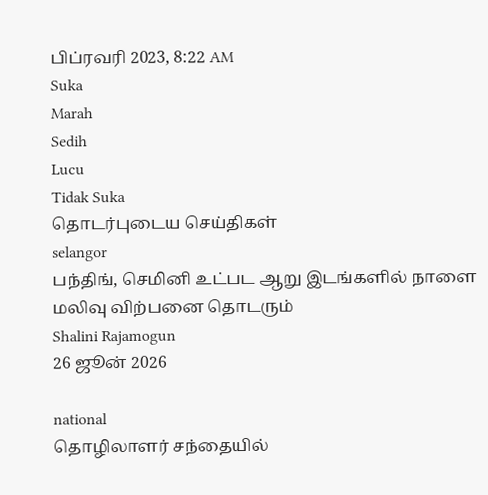பிப்ரவரி 2023, 8:22 AM
Suka
Marah
Sedih
Lucu
Tidak Suka
தொடர்புடைய செய்திகள்
selangor
பந்திங், செமினி உட்பட ஆறு இடங்களில் நாளை மலிவு விற்பனை தொடரும்
Shalini Rajamogun
26 ஜூன் 2026

national
தொழிலாளர் சந்தையில்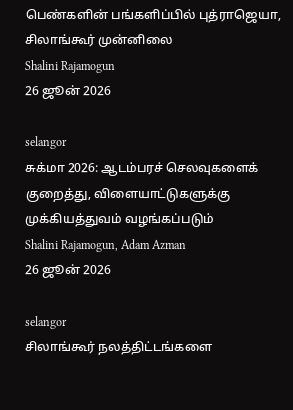பெண்களின் பங்களிப்பில் புத்ராஜெயா, சிலாங்கூர் முன்னிலை
Shalini Rajamogun
26 ஜூன் 2026

selangor
சுக்மா 2026: ஆடம்பரச் செலவுகளைக் குறைத்து, விளையாட்டுகளுக்கு முக்கியத்துவம் வழங்கப்படும்
Shalini Rajamogun, Adam Azman
26 ஜூன் 2026

selangor
சிலாங்கூர் நலத்திட்டங்களை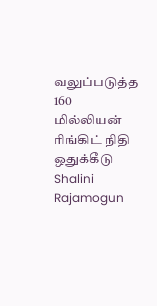வலுப்படுத்த 160 மில்லியன் ரிங்கிட் நிதி ஒதுக்கீடு
Shalini Rajamogun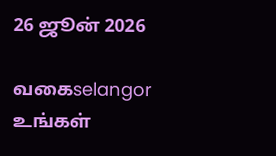26 ஜூன் 2026

வகைselangor
உங்கள்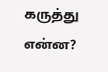கருத்து என்ன?